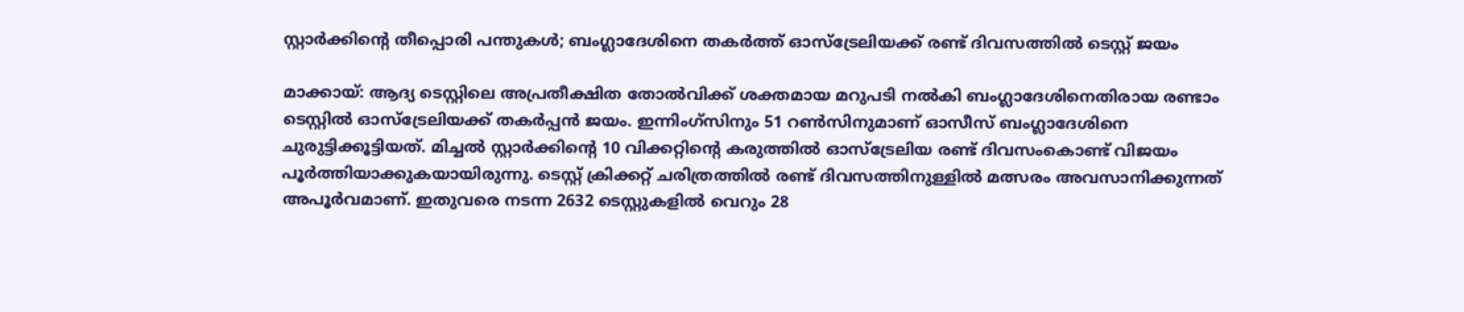സ്റ്റാർക്കിന്റെ തീപ്പൊരി പന്തുകൾ; ബംഗ്ലാദേശിനെ തകർത്ത് ഓസ്‌ട്രേലിയക്ക് രണ്ട് ദിവസത്തിൽ ടെസ്റ്റ് ജയം

മാക്കായ്: ആദ്യ ടെസ്റ്റിലെ അപ്രതീക്ഷിത തോൽവിക്ക് ശക്തമായ മറുപടി നൽകി ബംഗ്ലാദേശിനെതിരായ രണ്ടാം ടെസ്റ്റിൽ ഓസ്‌ട്രേലിയക്ക് തകർപ്പൻ ജയം. ഇന്നിംഗ്‌സിനും 51 റൺസിനുമാണ് ഓസീസ് ബംഗ്ലാദേശിനെ ചുരുട്ടിക്കൂട്ടിയത്. മിച്ചൽ സ്റ്റാർക്കിന്റെ 10 വിക്കറ്റിന്റെ കരുത്തിൽ ഓസ്‌ട്രേലിയ രണ്ട് ദിവസംകൊണ്ട് വിജയം പൂർത്തിയാക്കുകയായിരുന്നു. ടെസ്റ്റ് ക്രിക്കറ്റ് ചരിത്രത്തിൽ രണ്ട് ദിവസത്തിനുള്ളിൽ മത്സരം അവസാനിക്കുന്നത് അപൂർവമാണ്. ഇതുവരെ നടന്ന 2632 ടെസ്റ്റുകളിൽ വെറും 28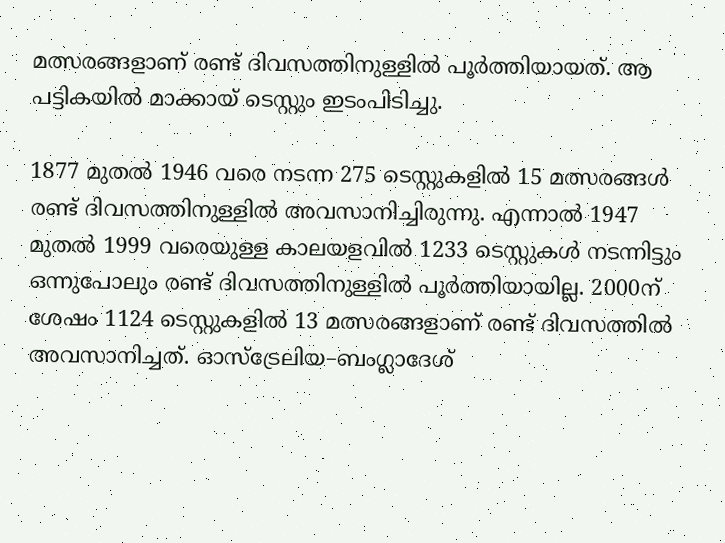മത്സരങ്ങളാണ് രണ്ട് ദിവസത്തിനുള്ളിൽ പൂർത്തിയായത്. ആ പട്ടികയിൽ മാക്കായ് ടെസ്റ്റും ഇടംപിടിച്ചു.

1877 മുതൽ 1946 വരെ നടന്ന 275 ടെസ്റ്റുകളിൽ 15 മത്സരങ്ങൾ രണ്ട് ദിവസത്തിനുള്ളിൽ അവസാനിച്ചിരുന്നു. എന്നാൽ 1947 മുതൽ 1999 വരെയുള്ള കാലയളവിൽ 1233 ടെസ്റ്റുകൾ നടന്നിട്ടും ഒന്നുപോലും രണ്ട് ദിവസത്തിനുള്ളിൽ പൂർത്തിയായില്ല. 2000ന് ശേഷം 1124 ടെസ്റ്റുകളിൽ 13 മത്സരങ്ങളാണ് രണ്ട് ദിവസത്തിൽ അവസാനിച്ചത്. ഓസ്‌ട്രേലിയ–ബംഗ്ലാദേശ്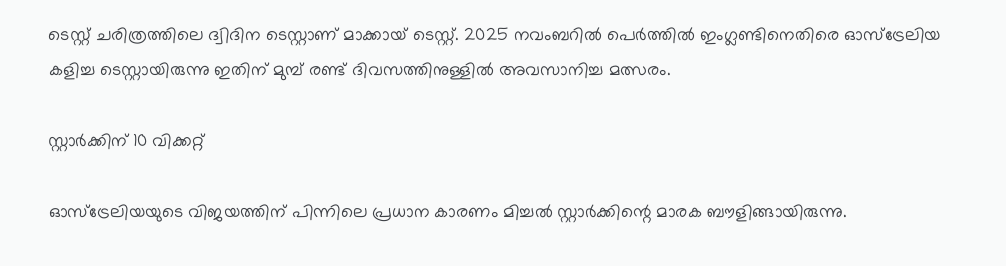ടെസ്റ്റ് ചരിത്രത്തിലെ ദ്വിദിന ടെസ്റ്റാണ് മാക്കായ് ടെസ്റ്റ്. 2025 നവംബറിൽ പെർത്തിൽ ഇംഗ്ലണ്ടിനെതിരെ ഓസ്‌ട്രേലിയ കളിച്ച ടെസ്റ്റായിരുന്നു ഇതിന് മുമ്പ് രണ്ട് ദിവസത്തിനുള്ളിൽ അവസാനിച്ച മത്സരം.

സ്റ്റാർക്കിന് 10 വിക്കറ്റ്

ഓസ്‌ട്രേലിയയുടെ വിജയത്തിന് പിന്നിലെ പ്രധാന കാരണം മിച്ചൽ സ്റ്റാർക്കിന്റെ മാരക ബൗളിങ്ങായിരുന്നു.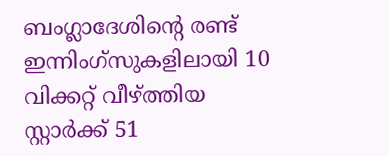ബംഗ്ലാദേശിന്റെ രണ്ട് ഇന്നിംഗ്‌സുകളിലായി 10 വിക്കറ്റ് വീഴ്ത്തിയ സ്റ്റാർക്ക് 51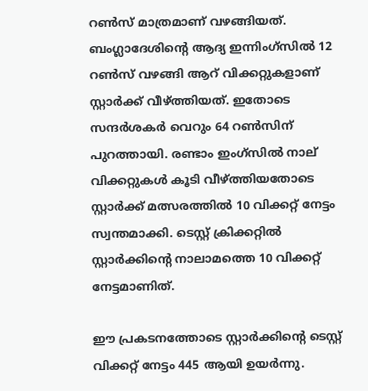റൺസ് മാത്രമാണ് വഴങ്ങിയത്. ബംഗ്ലാദേശിന്റെ ആദ്യ ഇന്നിംഗ്‌സിൽ 12 റൺസ് വഴങ്ങി ആറ് വിക്കറ്റുകളാണ് സ്റ്റാർക്ക് വീഴ്ത്തിയത്. ഇതോടെ സന്ദർശകർ വെറും 64 റൺസിന് പുറത്തായി. രണ്ടാം ഇംഗ്‌സിൽ നാല് വിക്കറ്റുകൾ കൂടി വീഴ്ത്തിയതോടെ സ്റ്റാർക്ക് മത്സരത്തിൽ 10 വിക്കറ്റ് നേട്ടം സ്വന്തമാക്കി. ടെസ്റ്റ് ക്രിക്കറ്റിൽ സ്റ്റാർക്കിന്റെ നാലാമത്തെ 10 വിക്കറ്റ് നേട്ടമാണിത്.

ഈ പ്രകടനത്തോടെ സ്റ്റാർക്കിന്റെ ടെസ്റ്റ് വിക്കറ്റ് നേട്ടം 445 ആയി ഉയർന്നു.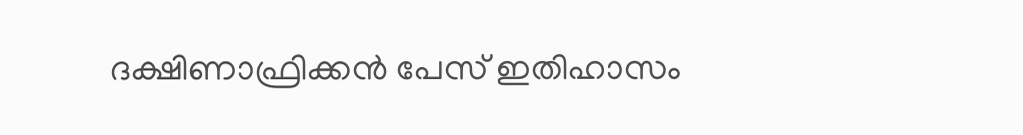ദക്ഷിണാഫ്രിക്കൻ പേസ് ഇതിഹാസം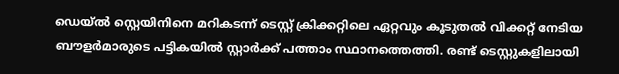ഡെയ്ൽ സ്റ്റെയിനിനെ മറികടന്ന് ടെസ്റ്റ് ക്രിക്കറ്റിലെ ഏറ്റവും കൂടുതൽ വിക്കറ്റ് നേടിയ ബൗളർമാരുടെ പട്ടികയിൽ സ്റ്റാർക്ക് പത്താം സ്ഥാനത്തെത്തി. രണ്ട് ടെസ്റ്റുകളിലായി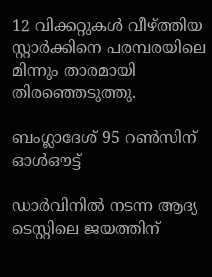12 വിക്കറ്റുകൾ വീഴ്ത്തിയ സ്റ്റാർക്കിനെ പരമ്പരയിലെ മിന്നും താരമായി തിരഞ്ഞെടുത്തു.

ബംഗ്ലാദേശ് 95 റൺസിന് ഓൾഔട്ട്

ഡാർവിനിൽ നടന്ന ആദ്യ ടെസ്റ്റിലെ ജയത്തിന്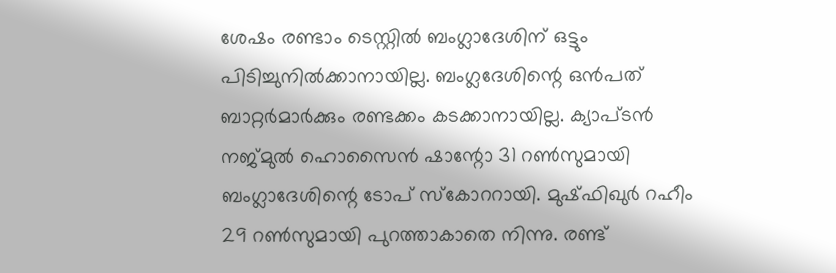ശേഷം രണ്ടാം ടെസ്റ്റിൽ ബംഗ്ലാദേശിന് ഒട്ടും പിടിച്ചുനിൽക്കാനായില്ല. ബംഗ്ലദേശിന്റെ ഒൻപത് ബാറ്റർമാർക്കും രണ്ടക്കം കടക്കാനായില്ല. ക്യാപ്ടൻ നജ്മുൽ ഹൊസൈൻ ഷാന്റോ 31 റൺസുമായി ബംഗ്ലാദേശിന്റെ ടോപ് സ്‌കോററായി. മുഷ്ഫിഖുർ റഹീം 29 റൺസുമായി പുറത്താകാതെ നിന്നു. രണ്ട്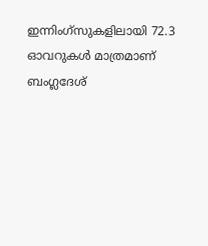ഇന്നിം‌ഗ്‌സുകളിലായി 72.3 ഓവറുകൾ മാത്രമാണ് ബംഗ്ലദേശ്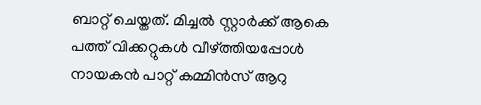ബാറ്റ് ചെയ്തത്. മിച്ചൽ സ്റ്റാർക്ക് ആകെ പത്ത് വിക്കറ്റുകൾ വീഴ്‌ത്തിയപ്പോൾ നായകൻ പാറ്റ് കമ്മിൻസ് ആറു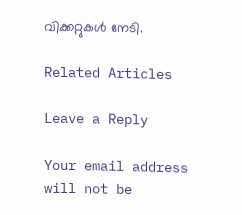വിക്കറ്റുകൾ നേടി.

Related Articles

Leave a Reply

Your email address will not be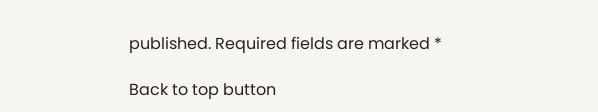published. Required fields are marked *

Back to top button